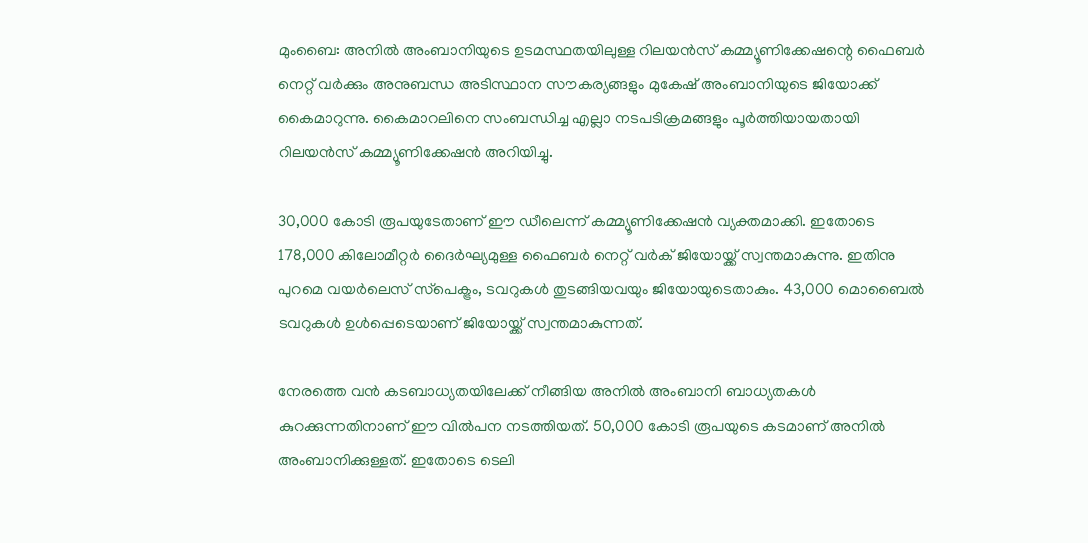മുംബൈ: അനില്‍ അംബാനിയുടെ ഉടമസ്ഥതയിലുള്ള റിലയന്‍സ് കമ്മ്യൂണിക്കേഷന്റെ ഫൈബര്‍ നെറ്റ് വര്‍ക്കും അനുബന്ധ അടിസ്ഥാന സൗകര്യങ്ങളും മുകേഷ് അംബാനിയുടെ ജിയോക്ക് കൈമാറുന്നു. കൈമാറലിനെ സംബന്ധിച്ച എല്ലാ നടപടിക്രമങ്ങളും പൂര്‍ത്തിയായതായി റിലയന്‍സ് കമ്മ്യൂണിക്കേഷന്‍ അറിയിച്ചു.

30,000 കോടി രൂപയുടേതാണ് ഈ ഡീലെന്ന് കമ്മ്യൂണിക്കേഷന്‍ വ്യക്തമാക്കി. ഇതോടെ 178,000 കിലോമീറ്റര്‍ ദൈര്‍ഘ്യമുള്ള ഫൈബര്‍ നെറ്റ് വര്‍ക് ജിയോയ്ക്ക് സ്വന്തമാകുന്നു. ഇതിനു പുറമെ വയര്‍ലെസ് സ്‌പെക്ട്രം, ടവറുകള്‍ തുടങ്ങിയവയും ജിയോയുടെതാകും. 43,000 മൊബൈല്‍ ടവറുകള്‍ ഉള്‍പ്പെടെയാണ് ജിയോയ്ക്ക് സ്വന്തമാകുന്നത്.

നേരത്തെ വന്‍ കടബാധ്യതയിലേക്ക് നീങ്ങിയ അനില്‍ അംബാനി ബാധ്യതകള്‍ കുറക്കുന്നതിനാണ് ഈ വില്‍പന നടത്തിയത്. 50,000 കോടി രൂപയുടെ കടമാണ് അനില്‍ അംബാനിക്കുള്ളത്. ഇതോടെ ടെലി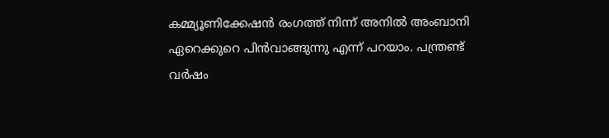കമ്മ്യൂണിക്കേഷന്‍ രംഗത്ത് നിന്ന് അനില്‍ അംബാനി ഏറെക്കുറെ പിന്‍വാങ്ങുന്നു എന്ന് പറയാം. പന്ത്രണ്ട് വര്‍ഷം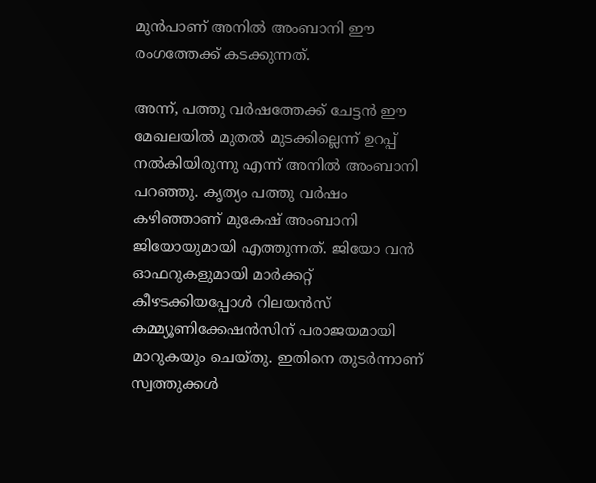മുന്‍പാണ് അനില്‍ അംബാനി ഈ രംഗത്തേക്ക് കടക്കുന്നത്.

അന്ന്, പത്തു വര്‍ഷത്തേക്ക് ചേട്ടന്‍ ഈ മേഖലയില്‍ മുതല്‍ മുടക്കില്ലെന്ന് ഉറപ്പ് നല്‍കിയിരുന്നു എന്ന് അനില്‍ അംബാനി പറഞ്ഞു. കൃത്യം പത്തു വര്‍ഷം കഴിഞ്ഞാണ് മുകേഷ് അംബാനി ജിയോയുമായി എത്തുന്നത്. ജിയോ വന്‍ ഓഫറുകളുമായി മാര്‍ക്കറ്റ് കീഴടക്കിയപ്പോള്‍ റിലയന്‍സ് കമ്മ്യൂണിക്കേഷന്‍സിന് പരാജയമായി മാറുകയും ചെയ്തു. ഇതിനെ തുടര്‍ന്നാണ് സ്വത്തുക്കള്‍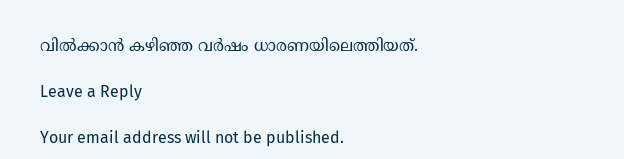വില്‍ക്കാന്‍ കഴിഞ്ഞ വര്‍ഷം ധാരണയിലെത്തിയത്.

Leave a Reply

Your email address will not be published.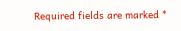Required fields are marked *